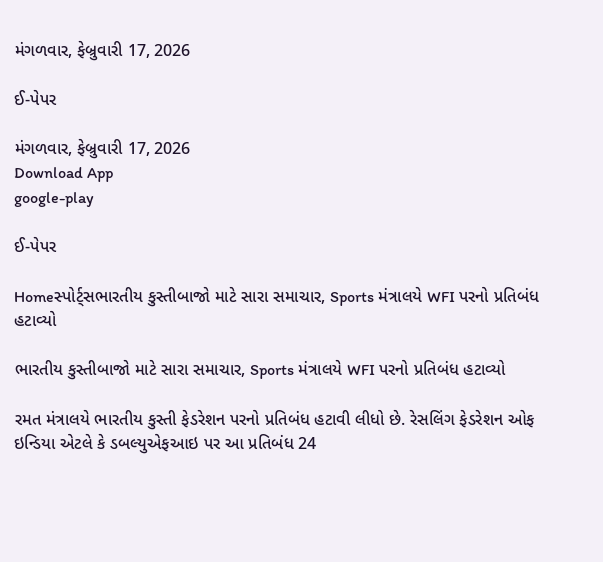મંગળવાર, ફેબ્રુવારી 17, 2026

ઈ-પેપર

મંગળવાર, ફેબ્રુવારી 17, 2026
Download App
google-play

ઈ-પેપર

Homeસ્પોર્ટ્સભારતીય કુસ્તીબાજો માટે સારા સમાચાર, Sports મંત્રાલયે WFI પરનો પ્રતિબંધ હટાવ્યો

ભારતીય કુસ્તીબાજો માટે સારા સમાચાર, Sports મંત્રાલયે WFI પરનો પ્રતિબંધ હટાવ્યો

રમત મંત્રાલયે ભારતીય કુસ્તી ફેડરેશન પરનો પ્રતિબંધ હટાવી લીધો છે. રેસલિંગ ફેડરેશન ઓફ ઇન્ડિયા એટલે કે ડબલ્યુએફઆઇ પર આ પ્રતિબંધ 24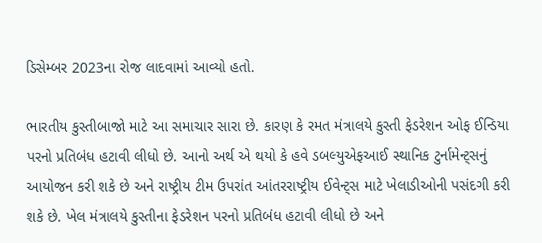ડિસેમ્બર 2023ના રોજ લાદવામાં આવ્યો હતો.

ભારતીય કુસ્તીબાજો માટે આ સમાચાર સારા છે. કારણ કે રમત મંત્રાલયે કુસ્તી ફેડરેશન ઓફ ઈન્ડિયા પરનો પ્રતિબંધ હટાવી લીધો છે. આનો અર્થ એ થયો કે હવે ડબલ્યુએફઆઈ સ્થાનિક ટુર્નામેન્ટ્સનું આયોજન કરી શકે છે અને રાષ્ટ્રીય ટીમ ઉપરાંત આંતરરાષ્ટ્રીય ઈવેન્ટ્સ માટે ખેલાડીઓની પસંદગી કરી શકે છે. ખેલ મંત્રાલયે કુસ્તીના ફેડરેશન પરનો પ્રતિબંધ હટાવી લીધો છે અને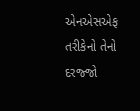એનએસએફ તરીકેનો તેનો દરજ્જો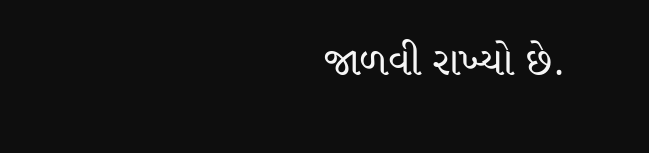જાળવી રાખ્યો છે.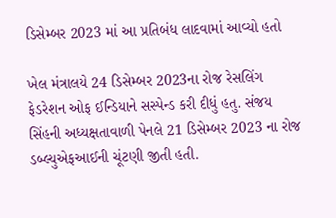ડિસેમ્બર 2023 માં આ પ્રતિબંધ લાદવામાં આવ્યો હતો

ખેલ મંત્રાલયે 24 ડિસેમ્બર 2023ના રોજ રેસલિંગ ફેડરેશન ઓફ ઈન્ડિયાને સસ્પેન્ડ કરી દીધું હતુ. સંજય સિંહની અધ્યક્ષતાવાળી પેનલે 21 ડિસેમ્બર 2023 ના રોજ ડબ્લ્યુએફઆઈની ચૂંટણી જીતી હતી.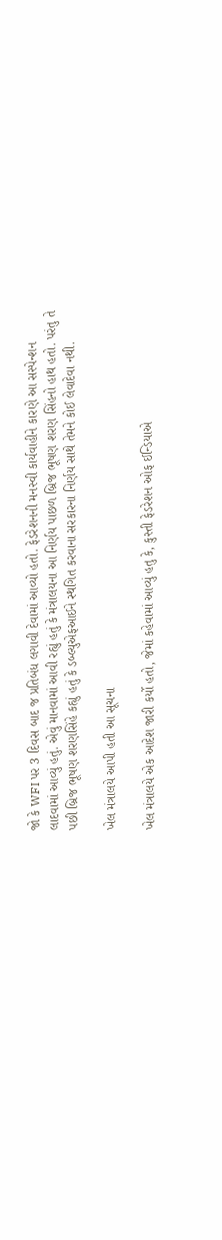જો કે WFI પર 3 દિવસ બાદ જ પ્રતિબંધ લગાવી દેવામાં આવ્યો હતો. ફેડરેશનની મનસ્વી કાર્યવાહીને કારણે આ સસ્પેન્શન લાદવામાં આવ્યું હતું. એવું માનવામાં આવી રહ્યું હતું કે મંત્રાલયના આ નિર્ણય પાછળ બ્રિજ ભૂષણ શરણ સિંહનો હાથ હતો. પરંતુ તે પછી બ્રિજ ભૂષણ શરણસિંહે કહ્યું હતું કે ડબ્લ્યુએફઆઈને સ્થગિત કરવાના સરકારના નિર્ણય સાથે તેમને કોઈ લેવાદેવા નથી.

ખેલ મંત્રાલયે આપી હતી આ સૂચના

ખેલ મંત્રાલયે એક આદેશ જારી કર્યો હતો, જેમાં કહેવામાં આવ્યું હતુ કે, કુસ્તી ફેડરેશન ઓફ ઈન્ડિયાએ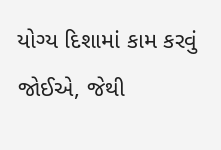યોગ્ય દિશામાં કામ કરવું જોઈએ, જેથી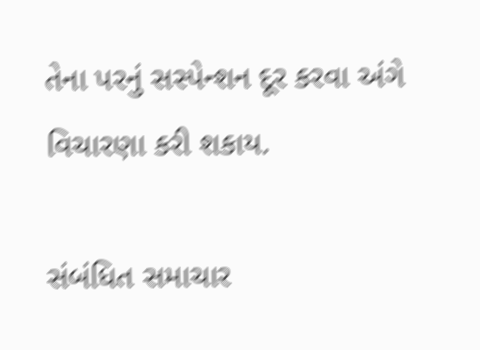તેના પરનું સસ્પેન્શન દૂર કરવા અંગે વિચારણા કરી શકાય.

સંબંધિત સમાચાર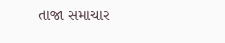તાજા સમાચાર